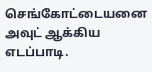செங்கோட்டையனை அவுட் ஆக்கிய எடப்பாடி.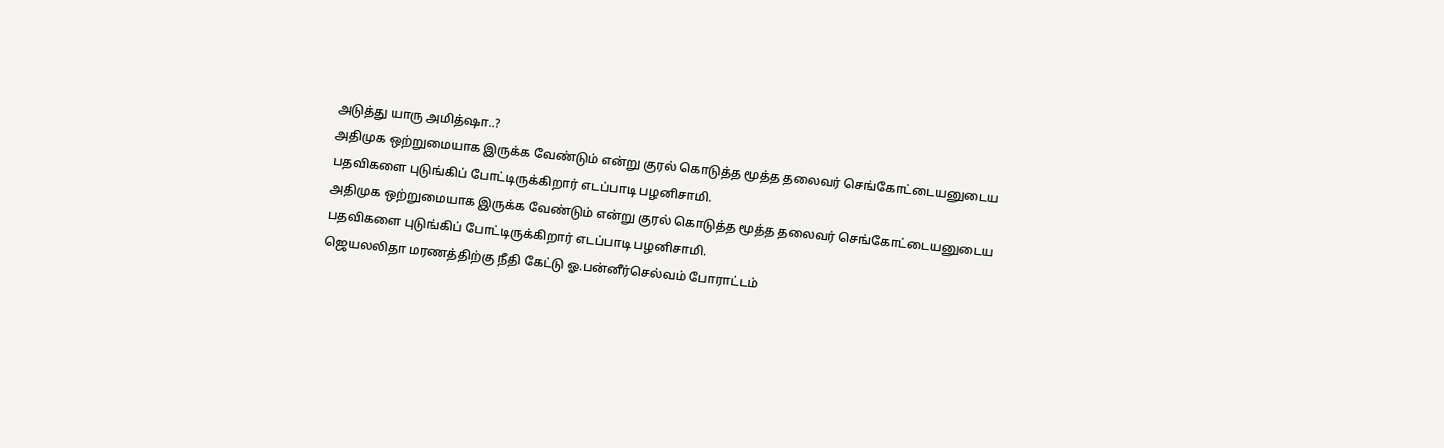அடுத்து யாரு அமித்ஷா..?
அதிமுக ஒற்றுமையாக இருக்க வேண்டும் என்று குரல் கொடுத்த மூத்த தலைவர் செங்கோட்டையனுடைய பதவிகளை புடுங்கிப் போட்டிருக்கிறார் எடப்பாடி பழனிசாமி.
அதிமுக ஒற்றுமையாக இருக்க வேண்டும் என்று குரல் கொடுத்த மூத்த தலைவர் செங்கோட்டையனுடைய பதவிகளை புடுங்கிப் போட்டிருக்கிறார் எடப்பாடி பழனிசாமி.
ஜெயலலிதா மரணத்திற்கு நீதி கேட்டு ஓ.பன்னீர்செல்வம் போராட்டம்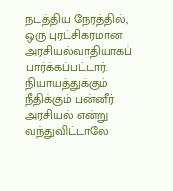நடத்திய நேரத்தில், ஒரு புரட்சிகரமான அரசியல்வாதியாகப் பார்க்கப்பட்டார். நியாயத்துக்கும் நீதிக்கும் பன்னீர்
அரசியல் என்று வந்துவிட்டாலே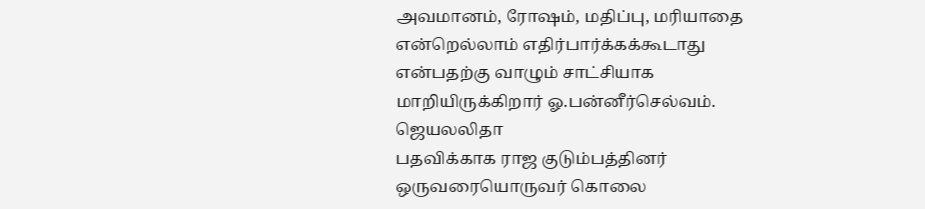அவமானம், ரோஷம், மதிப்பு, மரியாதை என்றெல்லாம் எதிர்பார்க்கக்கூடாது என்பதற்கு வாழும் சாட்சியாக மாறியிருக்கிறார் ஓ.பன்னீர்செல்வம். ஜெயலலிதா
பதவிக்காக ராஜ குடும்பத்தினர் ஒருவரையொருவர் கொலை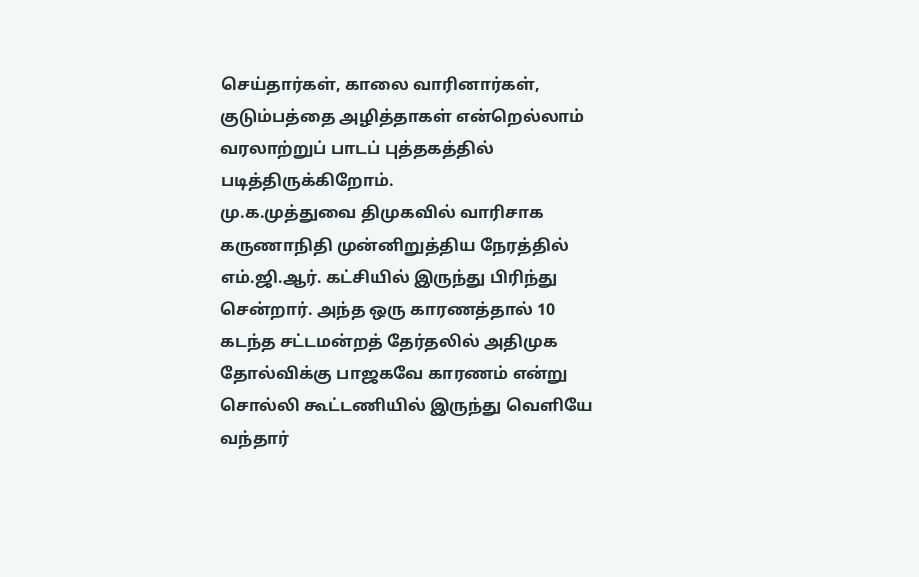செய்தார்கள், காலை வாரினார்கள், குடும்பத்தை அழித்தாகள் என்றெல்லாம் வரலாற்றுப் பாடப் புத்தகத்தில் படித்திருக்கிறோம்.
மு.க.முத்துவை திமுகவில் வாரிசாக கருணாநிதி முன்னிறுத்திய நேரத்தில் எம்.ஜி.ஆர். கட்சியில் இருந்து பிரிந்து சென்றார். அந்த ஒரு காரணத்தால் 10
கடந்த சட்டமன்றத் தேர்தலில் அதிமுக தோல்விக்கு பாஜகவே காரணம் என்று சொல்லி கூட்டணியில் இருந்து வெளியே வந்தார்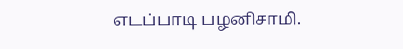எடப்பாடி பழனிசாமி.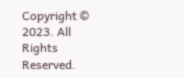Copyright © 2023. All Rights Reserved.